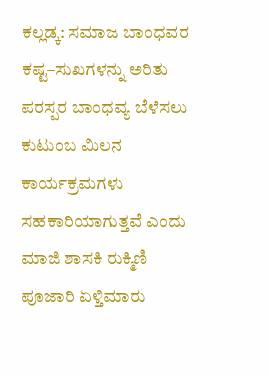ಕಲ್ಲಡ್ಕ: ಸಮಾಜ ಬಾಂಧವರ ಕಷ್ಟ–ಸುಖಗಳನ್ನು ಅರಿತು ಪರಸ್ಪರ ಬಾಂಧವ್ಯ ಬೆಳೆಸಲು ಕುಟುಂಬ ಮಿಲನ ಕಾರ್ಯಕ್ರಮಗಳು ಸಹಕಾರಿಯಾಗುತ್ತವೆ ಎಂದು ಮಾಜಿ ಶಾಸಕಿ ರುಕ್ಮಿಣಿ ಪೂಜಾರಿ ಏಳ್ತಿಮಾರು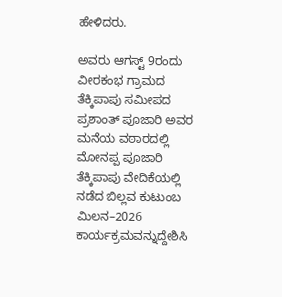ಹೇಳಿದರು.

ಅವರು ಆಗಸ್ಟ್ 9ರಂದು ವೀರಕಂಭ ಗ್ರಾಮದ ತೆಕ್ಕಿಪಾಪು ಸಮೀಪದ ಪ್ರಶಾಂತ್ ಪೂಜಾರಿ ಅವರ ಮನೆಯ ವಠಾರದಲ್ಲಿ ಮೋನಪ್ಪ ಪೂಜಾರಿ ತೆಕ್ಕಿಪಾಪು ವೇದಿಕೆಯಲ್ಲಿ ನಡೆದ ಬಿಲ್ಲವ ಕುಟುಂಬ ಮಿಲನ–2026 ಕಾರ್ಯಕ್ರಮವನ್ನುದ್ದೇಶಿಸಿ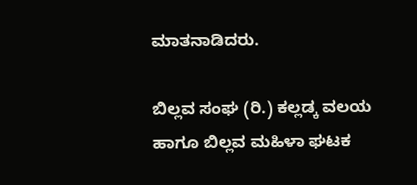ಮಾತನಾಡಿದರು.

ಬಿಲ್ಲವ ಸಂಘ (ರಿ.) ಕಲ್ಲಡ್ಕ ವಲಯ ಹಾಗೂ ಬಿಲ್ಲವ ಮಹಿಳಾ ಘಟಕ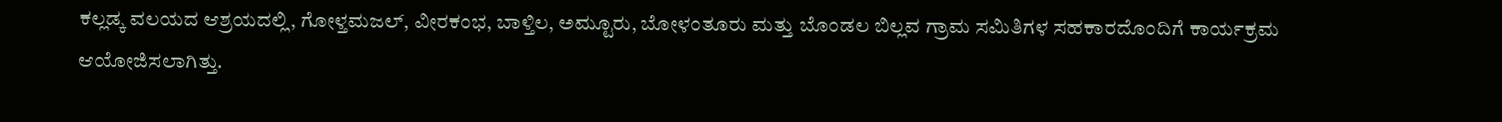ಕಲ್ಲಡ್ಕ ವಲಯದ ಆಶ್ರಯದಲ್ಲಿ, ಗೋಳ್ತಮಜಲ್, ವೀರಕಂಭ, ಬಾಳ್ತಿಲ, ಅಮ್ಟೂರು, ಬೋಳಂತೂರು ಮತ್ತು ಬೊಂಡಲ ಬಿಲ್ಲವ ಗ್ರಾಮ ಸಮಿತಿಗಳ ಸಹಕಾರದೊಂದಿಗೆ ಕಾರ್ಯಕ್ರಮ ಆಯೋಜಿಸಲಾಗಿತ್ತು.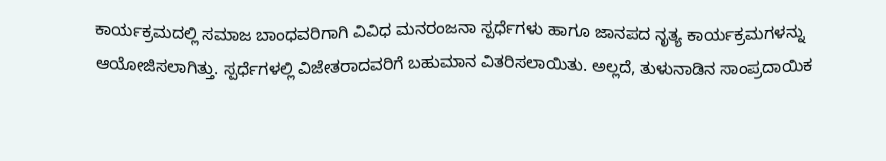ಕಾರ್ಯಕ್ರಮದಲ್ಲಿ ಸಮಾಜ ಬಾಂಧವರಿಗಾಗಿ ವಿವಿಧ ಮನರಂಜನಾ ಸ್ಪರ್ಧೆಗಳು ಹಾಗೂ ಜಾನಪದ ನೃತ್ಯ ಕಾರ್ಯಕ್ರಮಗಳನ್ನು ಆಯೋಜಿಸಲಾಗಿತ್ತು. ಸ್ಪರ್ಧೆಗಳಲ್ಲಿ ವಿಜೇತರಾದವರಿಗೆ ಬಹುಮಾನ ವಿತರಿಸಲಾಯಿತು. ಅಲ್ಲದೆ, ತುಳುನಾಡಿನ ಸಾಂಪ್ರದಾಯಿಕ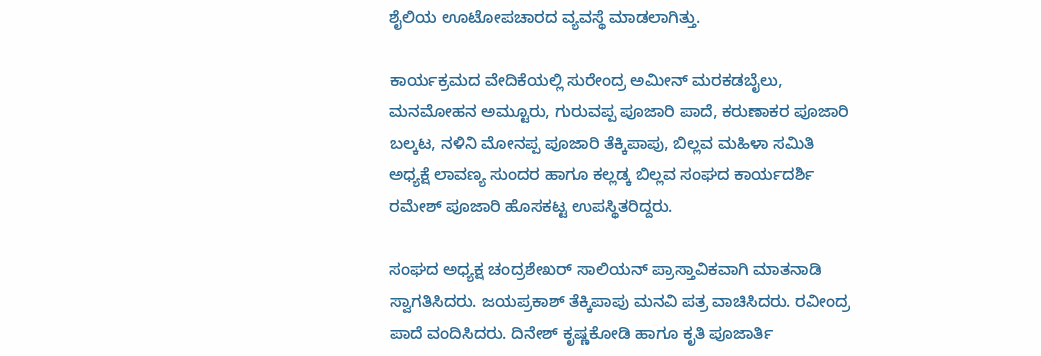ಶೈಲಿಯ ಊಟೋಪಚಾರದ ವ್ಯವಸ್ಥೆ ಮಾಡಲಾಗಿತ್ತು.

ಕಾರ್ಯಕ್ರಮದ ವೇದಿಕೆಯಲ್ಲಿ ಸುರೇಂದ್ರ ಅಮೀನ್ ಮರಕಡಬೈಲು, ಮನಮೋಹನ ಅಮ್ಟೂರು, ಗುರುವಪ್ಪ ಪೂಜಾರಿ ಪಾದೆ, ಕರುಣಾಕರ ಪೂಜಾರಿ ಬಲ್ಕಟ, ನಳಿನಿ ಮೋನಪ್ಪ ಪೂಜಾರಿ ತೆಕ್ಕಿಪಾಪು, ಬಿಲ್ಲವ ಮಹಿಳಾ ಸಮಿತಿ ಅಧ್ಯಕ್ಷೆ ಲಾವಣ್ಯ ಸುಂದರ ಹಾಗೂ ಕಲ್ಲಡ್ಕ ಬಿಲ್ಲವ ಸಂಘದ ಕಾರ್ಯದರ್ಶಿ ರಮೇಶ್ ಪೂಜಾರಿ ಹೊಸಕಟ್ಟ ಉಪಸ್ಥಿತರಿದ್ದರು.

ಸಂಘದ ಅಧ್ಯಕ್ಷ ಚಂದ್ರಶೇಖರ್ ಸಾಲಿಯನ್ ಪ್ರಾಸ್ತಾವಿಕವಾಗಿ ಮಾತನಾಡಿ ಸ್ವಾಗತಿಸಿದರು. ಜಯಪ್ರಕಾಶ್ ತೆಕ್ಕಿಪಾಪು ಮನವಿ ಪತ್ರ ವಾಚಿಸಿದರು. ರವೀಂದ್ರ ಪಾದೆ ವಂದಿಸಿದರು. ದಿನೇಶ್ ಕೃಷ್ಣಕೋಡಿ ಹಾಗೂ ಕೃತಿ ಪೂಜಾರ್ತಿ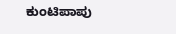ಕುಂಟಿಪಾಪು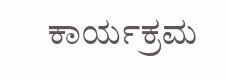ಕಾರ್ಯಕ್ರಮ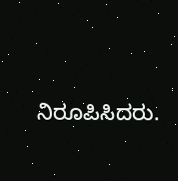ನಿರೂಪಿಸಿದರು.